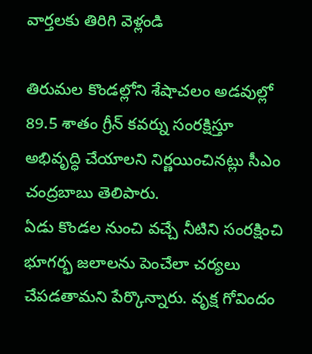వార్తలకు తిరిగి వెళ్లండి

తిరుమల కొండల్లోని శేషాచలం అడవుల్లో 89.5 శాతం గ్రీన్ కవర్ను సంరక్షిస్తూ అభివృద్ధి చేయాలని నిర్ణయించినట్లు సీఎం చంద్రబాబు తెలిపారు.
ఏడు కొండల నుంచి వచ్చే నీటిని సంరక్షించి భూగర్భ జలాలను పెంచేలా చర్యలు చేపడతామని పేర్కొన్నారు. వృక్ష గోవిందం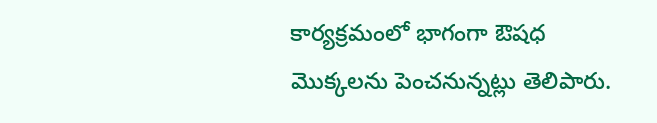కార్యక్రమంలో భాగంగా ఔషధ మొక్కలను పెంచనున్నట్లు తెలిపారు.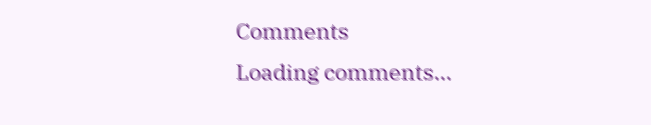Comments
Loading comments...